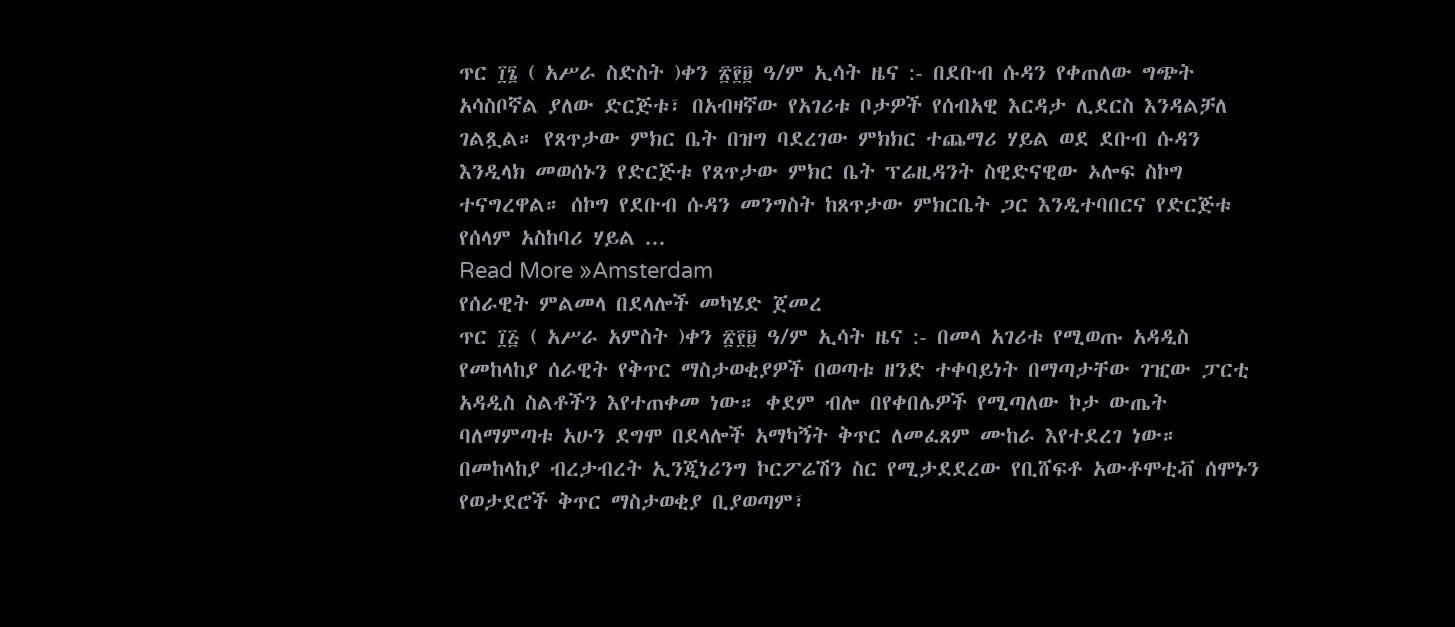ጥር ፲፮ ( አሥራ ስድስት )ቀን ፳፻፱ ዓ/ም ኢሳት ዜና :- በደቡብ ሱዳን የቀጠለው ግጭት አሳስቦኛል ያለው ድርጅቱ፣ በአብዛኛው የአገሪቱ ቦታዎች የሰብአዊ እርዳታ ሊደርስ እንዳልቻለ ገልጿል። የጸጥታው ምክር ቤት በዝግ ባደረገው ምክክር ተጨማሪ ሃይል ወደ ደቡብ ሱዳን እንዲላክ መወሰኑን የድርጅቱ የጸጥታው ምክር ቤት ፕሬዚዳንት ስዊድናዊው ኦሎፍ ስኮግ ተናግረዋል። ሰኮግ የደቡብ ሱዳን መንግስት ከጸጥታው ምክርቤት ጋር እንዲተባበርና የድርጅቱ የሰላም አስከባሪ ሃይል ...
Read More »Amsterdam
የሰራዊት ምልመላ በደላሎች መካሄድ ጀመረ
ጥር ፲፭ ( አሥራ አምስት )ቀን ፳፻፱ ዓ/ም ኢሳት ዜና :- በመላ አገሪቱ የሚወጡ አዳዲስ የመከላከያ ሰራዊት የቅጥር ማስታወቂያዎች በወጣቱ ዘንድ ተቀባይነት በማጣታቸው ገዢው ፓርቲ አዳዲስ ስልቶችን እየተጠቀመ ነው። ቀደም ብሎ በየቀበሌዎች የሚጣለው ኮታ ውጤት ባለማምጣቱ አሁን ደግሞ በደላሎች አማካኝት ቅጥር ለመፈጸም ሙከራ እየተደረገ ነው። በመከላከያ ብረታብረት ኢንጂነሪንግ ኮርፖሬሽን ስር የሚታደደረው የቢሸፍቶ አውቶሞቲቭ ሰሞኑን የወታደሮች ቅጥር ማስታወቂያ ቢያወጣም፣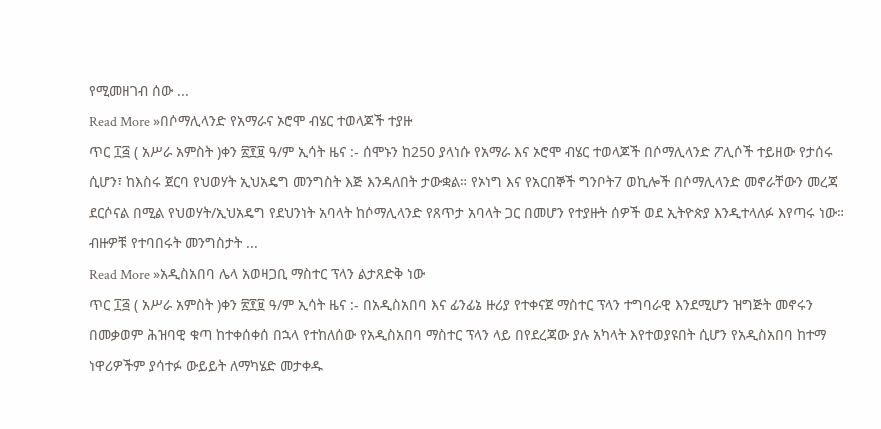የሚመዘገብ ሰው ...
Read More »በሶማሊላንድ የአማራና ኦሮሞ ብሄር ተወላጆች ተያዙ
ጥር ፲፭ ( አሥራ አምስት )ቀን ፳፻፱ ዓ/ም ኢሳት ዜና :- ሰሞኑን ከ250 ያላነሱ የአማራ እና ኦሮሞ ብሄር ተወላጆች በሶማሊላንድ ፖሊሶች ተይዘው የታሰሩ ሲሆን፣ ከእስሩ ጀርባ የህወሃት ኢህአዴግ መንግስት እጅ እንዳለበት ታውቋል። የኦነግ እና የአርበኞች ግንቦት7 ወኪሎች በሶማሊላንድ መኖራቸውን መረጃ ደርሶናል በሚል የህወሃት/ኢህአዴግ የደህንነት አባላት ከሶማሊላንድ የጸጥታ አባላት ጋር በመሆን የተያዙት ሰዎች ወደ ኢትዮጵያ እንዲተላለፉ እየጣሩ ነው። ብዙዎቹ የተባበሩት መንግስታት ...
Read More »አዲስአበባ ሌላ አወዛጋቢ ማስተር ፕላን ልታጸድቅ ነው
ጥር ፲፭ ( አሥራ አምስት )ቀን ፳፻፱ ዓ/ም ኢሳት ዜና :- በአዲስአበባ እና ፊንፊኔ ዙሪያ የተቀናጀ ማስተር ፕላን ተግባራዊ እንደሚሆን ዝግጅት መኖሩን በመቃወም ሕዝባዊ ቁጣ ከተቀሰቀሰ በኋላ የተከለሰው የአዲስአበባ ማስተር ፕላን ላይ በየደረጃው ያሉ አካላት እየተወያዩበት ሲሆን የአዲስአበባ ከተማ ነዋሪዎችም ያሳተፉ ውይይት ለማካሄድ መታቀዱ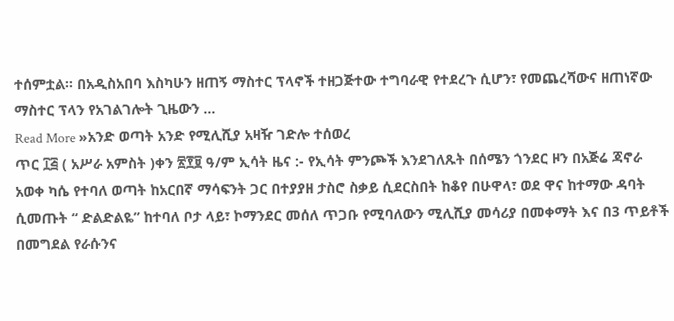ተሰምቷል፡፡ በአዲስአበባ እስካሁን ዘጠኝ ማስተር ፕላኖች ተዘጋጅተው ተግባራዊ የተደረጉ ሲሆን፣ የመጨረሻውና ዘጠነኛው ማስተር ፕላን የአገልገሎት ጊዜውን ...
Read More »አንድ ወጣት አንድ የሚሊሺያ አዛዥ ገድሎ ተሰወረ
ጥር ፲፭ ( አሥራ አምስት )ቀን ፳፻፱ ዓ/ም ኢሳት ዜና :- የኢሳት ምንጮች እንደገለጹት በሰሜን ጎንደር ዞን በአጅሬ ጃኖራ አወቀ ካሴ የተባለ ወጣት ከአርበኛ ማሳፍንት ጋር በተያያዘ ታስሮ ስቃይ ሲደርስበት ከቆየ በሁዋላ፣ ወደ ዋና ከተማው ዳባት ሲመጡት “ ድልድልዬ” ከተባለ ቦታ ላይ፣ ኮማንደር መሰለ ጥጋቡ የሚባለውን ሚሊሺያ መሳሪያ በመቀማት እና በ3 ጥይቶች በመግደል የራሱንና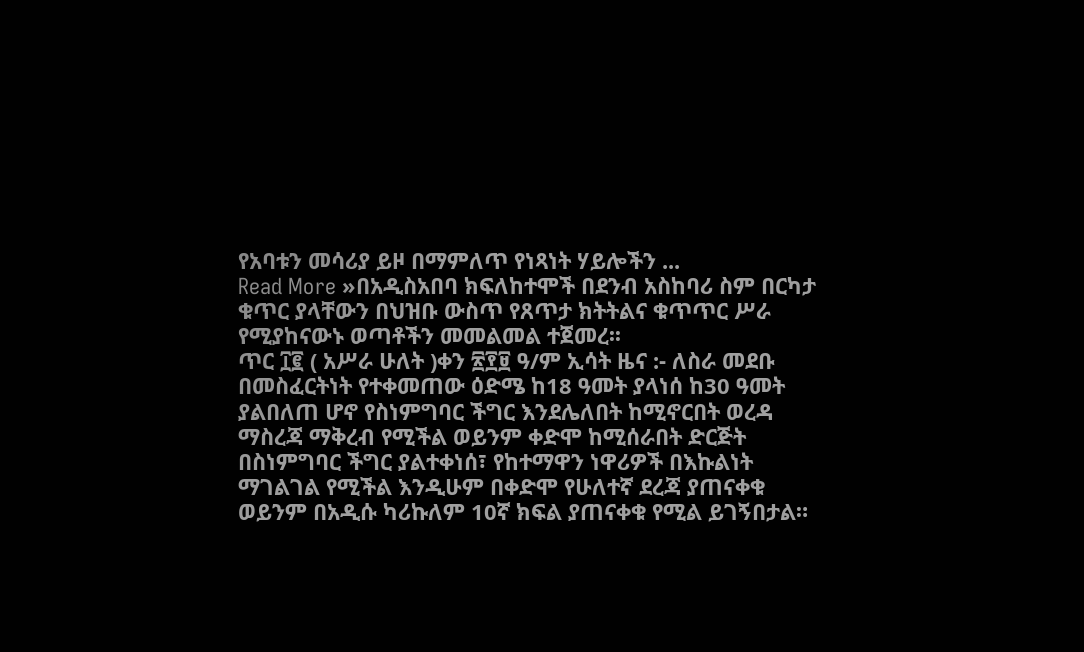የአባቱን መሳሪያ ይዞ በማምለጥ የነጻነት ሃይሎችን ...
Read More »በአዲስአበባ ክፍለከተሞች በደንብ አስከባሪ ስም በርካታ ቁጥር ያላቸውን በህዝቡ ውስጥ የጸጥታ ክትትልና ቁጥጥር ሥራ የሚያከናውኑ ወጣቶችን መመልመል ተጀመረ፡፡
ጥር ፲፪ ( አሥራ ሁለት )ቀን ፳፻፱ ዓ/ም ኢሳት ዜና :- ለስራ መደቡ በመስፈርትነት የተቀመጠው ዕድሜ ከ18 ዓመት ያላነሰ ከ30 ዓመት ያልበለጠ ሆኖ የስነምግባር ችግር እንደሌለበት ከሚኖርበት ወረዳ ማስረጃ ማቅረብ የሚችል ወይንም ቀድሞ ከሚሰራበት ድርጅት በስነምግባር ችግር ያልተቀነሰ፣ የከተማዋን ነዋሪዎች በእኩልነት ማገልገል የሚችል እንዲሁም በቀድሞ የሁለተኛ ደረጃ ያጠናቀቁ ወይንም በአዲሱ ካሪኩለም 10ኛ ክፍል ያጠናቀቁ የሚል ይገኝበታል።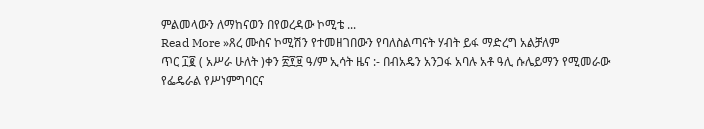ምልመላውን ለማከናወን በየወረዳው ኮሚቴ ...
Read More »ጸረ ሙስና ኮሚሽን የተመዘገበውን የባለስልጣናት ሃብት ይፋ ማድረግ አልቻለም
ጥር ፲፪ ( አሥራ ሁለት )ቀን ፳፻፱ ዓ/ም ኢሳት ዜና :- በብአዴን አንጋፋ አባሉ አቶ ዓሊ ሱሌይማን የሚመራው የፌዴራል የሥነምግባርና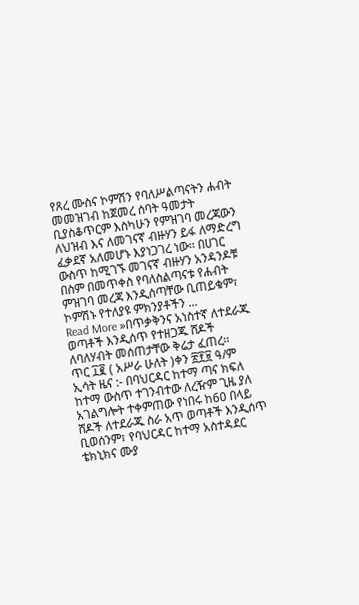የጸረ ሙስና ኮምሽን የባለሥልጣናትን ሐብት መመዝገብ ከጀመረ ሰባት ዓመታት ቢያስቆጥርም እስካሁን የምዝገባ መረጃውን ለህዝብ እና ለመገናኛ ብዙሃን ይፋ ለማድረግ ፈቃደኛ አለመሆኑ እያነጋገረ ነው፡፡ በሀገር ውስጥ ከሚገኙ መገናኛ ብዙሃን አንዳንዶቹ በስም በመጥቀስ የባለስልጣናቱ የሐብት ምዝገባ መረጃ እንዲሰጣቸው ቢጠይቁም፣ ኮምሽኑ የተለያዩ ምክንያቶችን ...
Read More »በጥቃቅንና አነስተኛ ለተደራጁ ወጣቶች እንዲሰጥ የተዘጋጁ ሸዶች ለባለሃብት መሰጠታቸው ቅሬታ ፈጠረ፡፡
ጥር ፲፪ ( አሥራ ሁለት )ቀን ፳፻፱ ዓ/ም ኢሳት ዜና :- በባህርዳር ከተማ ጣና ክፍለ ከተማ ውስጥ ተገንብተው ለረዥም ጊዜ ያለ አገልግሎት ተቀምጠው የነበሩ ከ60 በላይ ሸዶች ለተደራጁ ስራ አጥ ወጣቶች እንዲሰጥ ቢወሰንም፣ የባህርዳር ከተማ አስተዳደር ቴክኒክና ሙያ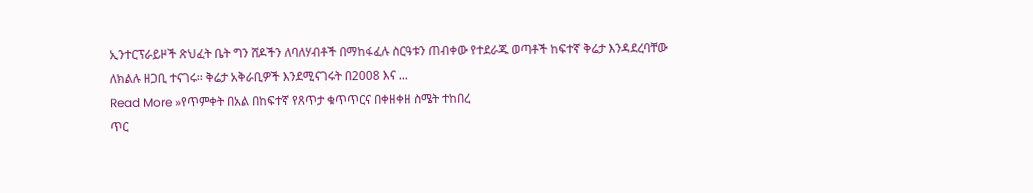ኢንተርፕራይዞች ጽህፈት ቤት ግን ሸዶችን ለባለሃብቶች በማከፋፈሉ ስርዓቱን ጠብቀው የተደራጁ ወጣቶች ከፍተኛ ቅሬታ እንዳደረባቸው ለክልሉ ዘጋቢ ተናገሩ፡፡ ቅሬታ አቅራቢዎች እንደሚናገሩት በ2008 እና ...
Read More »የጥምቀት በአል በከፍተኛ የጸጥታ ቁጥጥርና በቀዘቀዘ ስሜት ተከበረ
ጥር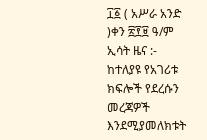፲፩ ( አሥራ አንድ )ቀን ፳፻፱ ዓ/ም ኢሳት ዜና :- ከተለያዩ የአገሪቱ ክፍሎች የደረሱን መረጃዎች እንደሚያመለክቱት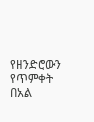የዘንድሮውን የጥምቀት በአል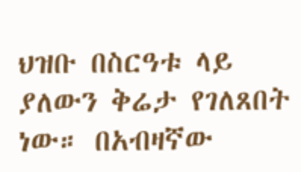ህዝቡ በስርዓቱ ላይ ያለውን ቅሬታ የገለጸበት ነው። በአብዛኛው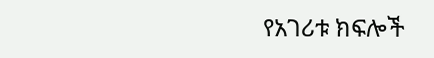የአገሪቱ ክፍሎች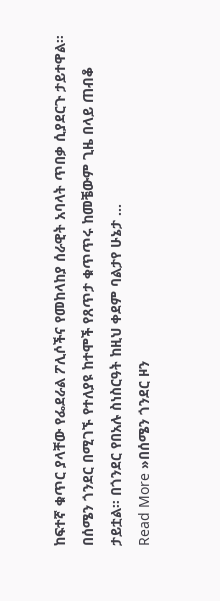ከፍተኛ ቁጥር ያላቸው የፌደራል ፖሊሶችና የመከላከያ ሰራዊት አባላት ጥበቃ ሲያደርጉ ታይተዋል። በሰሜን ጎንደር በሚገኙ የተለያዩ ከተሞች የጸጥታ ቁጥጥሩ ከመቼውም ጊዜ በላይ ጠብቆ ታይቷል። በጎንደር የበአሉ ስነስርዓት ከዚህ ቀደም ባልታየ ሁኔታ ...
Read More »በሰሜን ጎንደር ዞን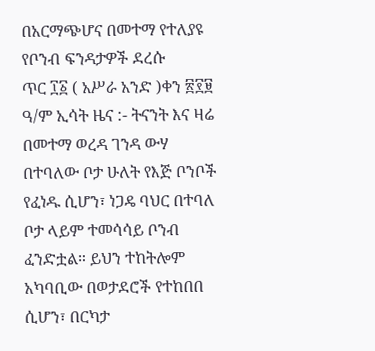በአርማጭሆና በመተማ የተለያዩ የቦንብ ፍንዳታዎች ደረሱ
ጥር ፲፩ ( አሥራ አንድ )ቀን ፳፻፱ ዓ/ም ኢሳት ዜና :- ትናንት እና ዛሬ በመተማ ወረዳ ገንዳ ውሃ በተባለው ቦታ ሁለት የእጅ ቦንቦች የፈነዱ ሲሆን፣ ነጋዴ ባህር በተባለ ቦታ ላይም ተመሳሳይ ቦንብ ፈንድቷል። ይህን ተከትሎም አካባቢው በወታደሮች የተከበበ ሲሆን፣ በርካታ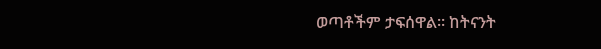ወጣቶችም ታፍሰዋል። ከትናንት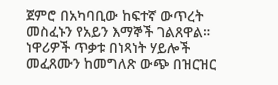ጀምሮ በአካባቢው ከፍተኛ ውጥረት መስፈኑን የአይን እማኞች ገልጸዋል። ነዋሪዎች ጥቃቱ በነጻነት ሃይሎች መፈጸሙን ከመግለጽ ውጭ በዝርዝር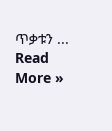ጥቃቱን ...
Read More »